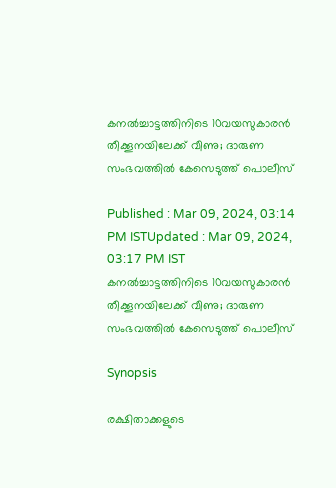കനല്‍ച്ചാട്ടത്തിനിടെ 10വയസുകാരന്‍ തീക്കൂനയിലേക്ക് വീണു; ദാരുണ സംഭവത്തിൽ കേസെടുത്ത് പൊലീസ്

Published : Mar 09, 2024, 03:14 PM ISTUpdated : Mar 09, 2024, 03:17 PM IST
കനല്‍ച്ചാട്ടത്തിനിടെ 10വയസുകാരന്‍ തീക്കൂനയിലേക്ക് വീണു; ദാരുണ സംഭവത്തിൽ കേസെടുത്ത് പൊലീസ്

Synopsis

രക്ഷിതാക്കളുടെ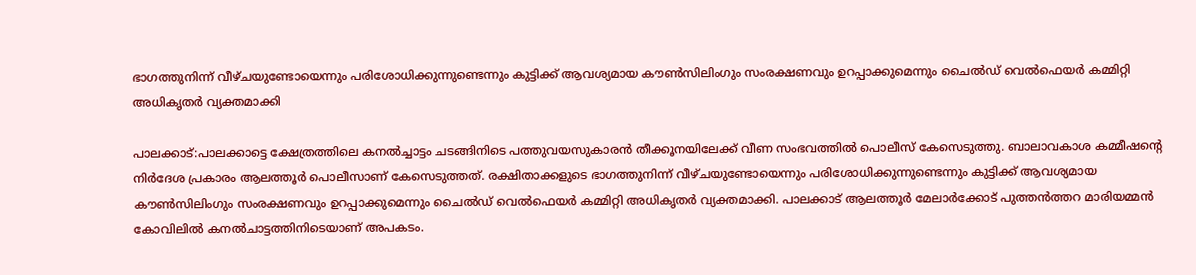ഭാഗത്തുനിന്ന് വീഴ്ചയുണ്ടോയെന്നും പരിശോധിക്കുന്നുണ്ടെന്നും കുട്ടിക്ക് ആവശ്യമായ കൗണ്‍സിലിംഗും സംരക്ഷണവും ഉറപ്പാക്കുമെന്നും ചൈല്‍ഡ് വെല്‍ഫെയര്‍ കമ്മിറ്റി അധികൃതര്‍ വ്യക്തമാക്കി

പാലക്കാട്:പാലക്കാട്ടെ ക്ഷേത്രത്തിലെ കനല്‍ച്ചാട്ടം ചടങ്ങിനിടെ പത്തുവയസുകാരൻ തീക്കൂനയിലേക്ക് വീണ സംഭവത്തില്‍ പൊലീസ് കേസെടുത്തു. ബാലാവകാശ കമ്മീഷന്‍റെ നിര്‍ദേശ പ്രകാരം ആലത്തൂര്‍ പൊലീസാണ് കേസെടുത്തത്. രക്ഷിതാക്കളുടെ ഭാഗത്തുനിന്ന് വീഴ്ചയുണ്ടോയെന്നും പരിശോധിക്കുന്നുണ്ടെന്നും കുട്ടിക്ക് ആവശ്യമായ കൗണ്‍സിലിംഗും സംരക്ഷണവും ഉറപ്പാക്കുമെന്നും ചൈല്‍ഡ് വെല്‍ഫെയര്‍ കമ്മിറ്റി അധികൃതര്‍ വ്യക്തമാക്കി. പാലക്കാട് ആലത്തൂർ മേലാർക്കോട് പുത്തൻത്തറ മാരിയമ്മൻ കോവിലിൽ കനൽചാട്ടത്തിനിടെയാണ് അപകടം.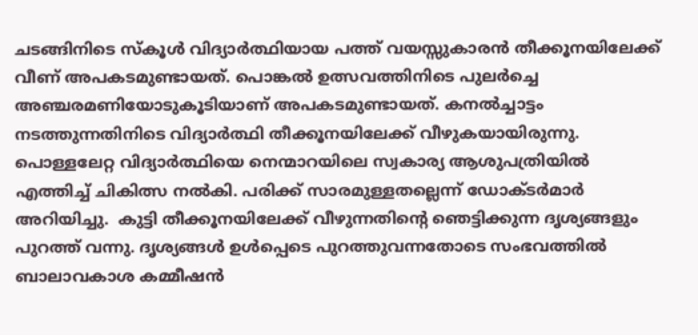ചടങ്ങിനിടെ സ്കൂള്‍ വിദ്യാര്‍ത്ഥിയായ പത്ത് വയസ്സുകാരൻ തീക്കൂനയിലേക്ക് വീണ് അപകടമുണ്ടായത്. പൊങ്കൽ ഉത്സവത്തിനിടെ പുലർച്ചെ അഞ്ചരമണിയോടുകൂടിയാണ് അപകടമുണ്ടായത്. കനൽച്ചാട്ടം നടത്തുന്നതിനിടെ വിദ്യാർത്ഥി തീക്കൂനയിലേക്ക് വീഴുകയായിരുന്നു. പൊള്ളലേറ്റ വിദ്യാർത്ഥിയെ നെന്മാറയിലെ സ്വകാര്യ ആശുപത്രിയിൽ എത്തിച്ച് ചികിത്സ നൽകി. പരിക്ക് സാരമുള്ളതല്ലെന്ന് ഡോക്ടർമാർ അറിയിച്ചു.  കുട്ടി തീക്കൂനയിലേക്ക് വീഴുന്നതിന്‍റെ ഞെട്ടിക്കുന്ന ദൃശ്യങ്ങളും പുറത്ത് വന്നു. ദൃശ്യങ്ങള്‍ ഉള്‍പ്പെടെ പുറത്തുവന്നതോടെ സംഭവത്തില്‍ ബാലാവകാശ കമ്മീഷൻ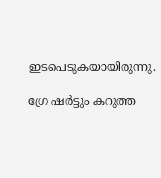ഇടപെടുകയായിരുന്നു.

ഗ്രേ ഷർട്ടും കറുത്ത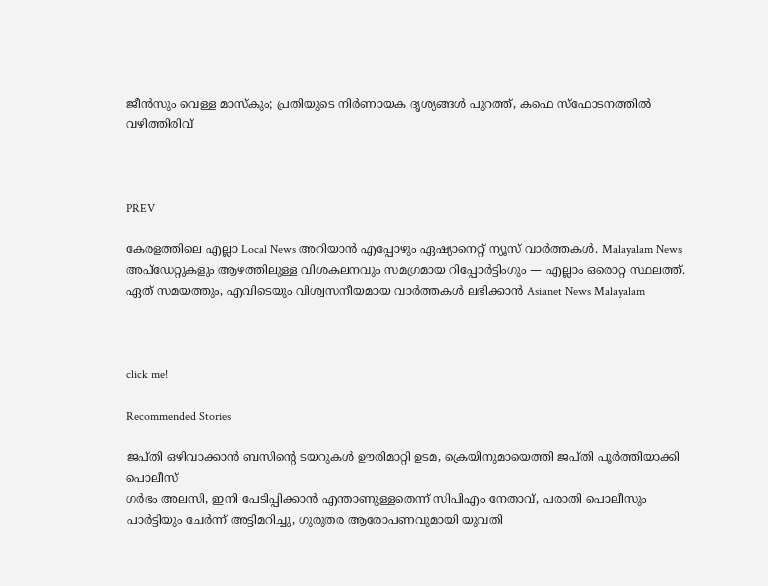ജീൻസും വെള്ള മാസ്കും; പ്രതിയുടെ നിർണായക ദൃശ്യങ്ങൾ പുറത്ത്, കഫെ സ്ഫോടനത്തിൽ വഴിത്തിരിവ്



PREV

കേരളത്തിലെ എല്ലാ Local News അറിയാൻ എപ്പോഴും ഏഷ്യാനെറ്റ് ന്യൂസ് വാർത്തകൾ. Malayalam News  അപ്‌ഡേറ്റുകളും ആഴത്തിലുള്ള വിശകലനവും സമഗ്രമായ റിപ്പോർട്ടിംഗും — എല്ലാം ഒരൊറ്റ സ്ഥലത്ത്. ഏത് സമയത്തും, എവിടെയും വിശ്വസനീയമായ വാർത്തകൾ ലഭിക്കാൻ Asianet News Malayalam



click me!

Recommended Stories

ജപ്തി ഒഴിവാക്കാൻ ബസിന്റെ ടയറുകൾ ഊരിമാറ്റി ഉടമ, ക്രെയിനുമായെത്തി ജപ്തി പൂർത്തിയാക്കി പൊലീസ്
ഗർഭം അലസി, ഇനി പേടിപ്പിക്കാൻ എന്താണുള്ളതെന്ന് സിപിഎം നേതാവ്, പരാതി പൊലീസും പാർട്ടിയും ചേർന്ന് അട്ടിമറിച്ചു, ഗുരുതര ആരോപണവുമായി യുവതി